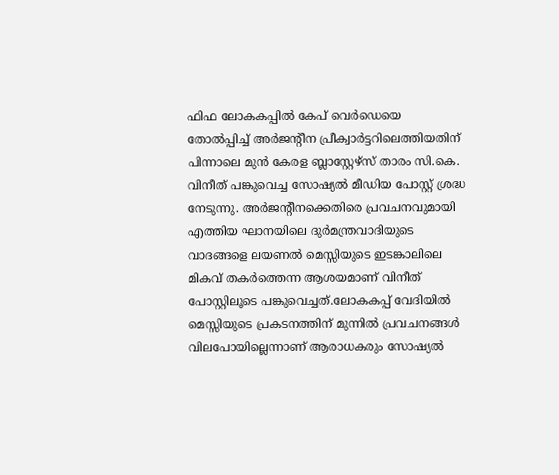ഫിഫ ലോകകപ്പിൽ കേപ് വെർഡെയെ തോൽപ്പിച്ച് അർജന്റീന പ്രീക്വാർട്ടറിലെത്തിയതിന് പിന്നാലെ മുൻ കേരള ബ്ലാസ്റ്റേഴ്സ് താരം സി.കെ. വിനീത് പങ്കുവെച്ച സോഷ്യൽ മീഡിയ പോസ്റ്റ് ശ്രദ്ധ നേടുന്നു. അർജന്റീനക്കെതിരെ പ്രവചനവുമായി എത്തിയ ഘാനയിലെ ദുർമന്ത്രവാദിയുടെ വാദങ്ങളെ ലയണൽ മെസ്സിയുടെ ഇടങ്കാലിലെ മികവ് തകർത്തെന്ന ആശയമാണ് വിനീത് പോസ്റ്റിലൂടെ പങ്കുവെച്ചത്.ലോകകപ്പ് വേദിയിൽ മെസ്സിയുടെ പ്രകടനത്തിന് മുന്നിൽ പ്രവചനങ്ങൾ വിലപോയില്ലെന്നാണ് ആരാധകരും സോഷ്യൽ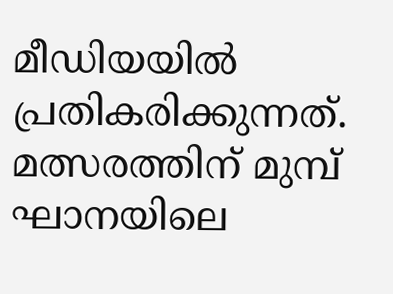മീഡിയയിൽ പ്രതികരിക്കുന്നത്.
മത്സരത്തിന് മുമ്പ് ഘാനയിലെ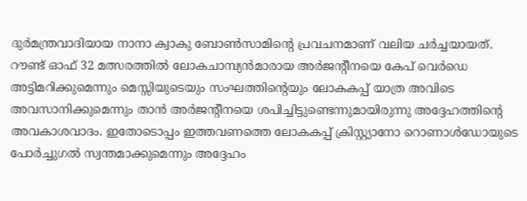ദുർമന്ത്രവാദിയായ നാനാ ക്വാകു ബോൺസാമിന്റെ പ്രവചനമാണ് വലിയ ചർച്ചയായത്. റൗണ്ട് ഓഫ് 32 മത്സരത്തിൽ ലോകചാമ്പ്യൻമാരായ അർജന്റീനയെ കേപ് വെർഡെ അട്ടിമറിക്കുമെന്നും മെസ്സിയുടെയും സംഘത്തിന്റെയും ലോകകപ്പ് യാത്ര അവിടെ അവസാനിക്കുമെന്നും താൻ അർജന്റീനയെ ശപിച്ചിട്ടുണ്ടെന്നുമായിരുന്നു അദ്ദേഹത്തിന്റെ അവകാശവാദം. ഇതോടൊപ്പം ഇത്തവണത്തെ ലോകകപ്പ് ക്രിസ്റ്റ്യാനോ റൊണാൾഡോയുടെ പോർച്ചുഗൽ സ്വന്തമാക്കുമെന്നും അദ്ദേഹം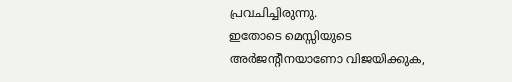പ്രവചിച്ചിരുന്നു.
ഇതോടെ മെസ്സിയുടെ അർജന്റീനയാണോ വിജയിക്കുക,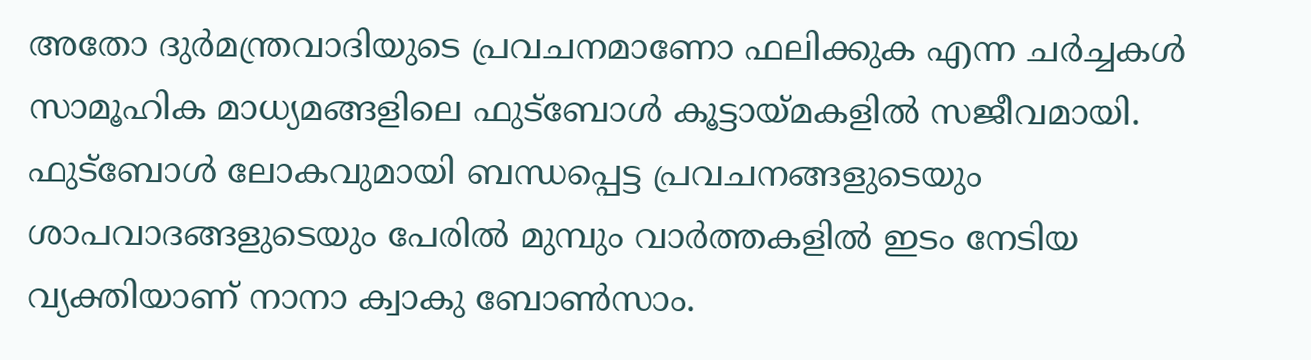അതോ ദുർമന്ത്രവാദിയുടെ പ്രവചനമാണോ ഫലിക്കുക എന്ന ചർച്ചകൾ സാമൂഹിക മാധ്യമങ്ങളിലെ ഫുട്ബോൾ കൂട്ടായ്മകളിൽ സജീവമായി.
ഫുട്ബോൾ ലോകവുമായി ബന്ധപ്പെട്ട പ്രവചനങ്ങളുടെയും ശാപവാദങ്ങളുടെയും പേരിൽ മുമ്പും വാർത്തകളിൽ ഇടം നേടിയ വ്യക്തിയാണ് നാനാ ക്വാകു ബോൺസാം.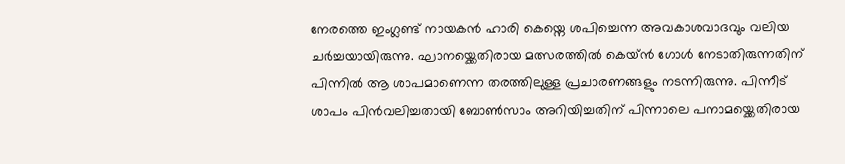നേരത്തെ ഇംഗ്ലണ്ട് നായകൻ ഹാരി കെയ്നെ ശപിച്ചെന്ന അവകാശവാദവും വലിയ ചർച്ചയായിരുന്നു. ഘാനയ്ക്കെതിരായ മത്സരത്തിൽ കെയ്ൻ ഗോൾ നേടാതിരുന്നതിന് പിന്നിൽ ആ ശാപമാണെന്ന തരത്തിലുള്ള പ്രചാരണങ്ങളും നടന്നിരുന്നു. പിന്നീട് ശാപം പിൻവലിച്ചതായി ബോൺസാം അറിയിച്ചതിന് പിന്നാലെ പനാമയ്ക്കെതിരായ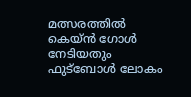മത്സരത്തിൽ കെയ്ൻ ഗോൾ നേടിയതും ഫുട്ബോൾ ലോകം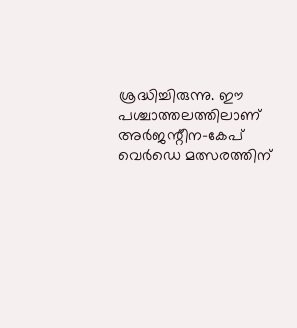ശ്രദ്ധിച്ചിരുന്നു. ഈ പശ്ചാത്തലത്തിലാണ് അർജന്റീന–കേപ് വെർഡെ മത്സരത്തിന്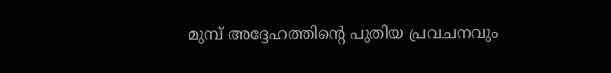മുമ്പ് അദ്ദേഹത്തിന്റെ പുതിയ പ്രവചനവും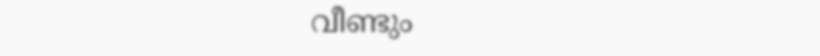വീണ്ടും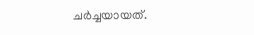ചർച്ചയായത്.